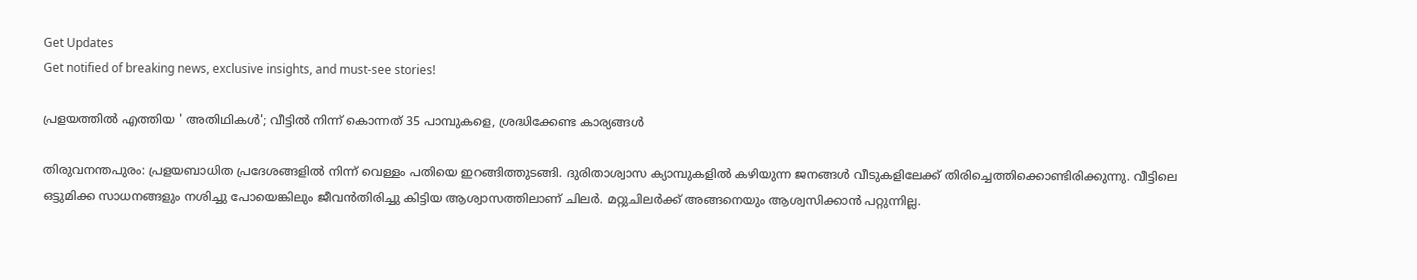Get Updates
Get notified of breaking news, exclusive insights, and must-see stories!

പ്രളയത്തില്‍ എത്തിയ ' അതിഥികള്‍'; വീട്ടില്‍ നിന്ന് കൊന്നത് 35 പാമ്പുകളെ, ശ്രദ്ധിക്കേണ്ട കാര്യങ്ങള്‍

തിരുവനന്തപുരം: പ്രളയബാധിത പ്രദേശങ്ങളില്‍ നിന്ന് വെള്ളം പതിയെ ഇറങ്ങിത്തുടങ്ങി. ദുരിതാശ്വാസ ക്യാമ്പുകളില്‍ കഴിയുന്ന ജനങ്ങള്‍ വീടുകളിലേക്ക് തിരിച്ചെത്തിക്കൊണ്ടിരിക്കുന്നു. വീട്ടിലെ ഒട്ടുമിക്ക സാധനങ്ങളും നശിച്ചു പോയെങ്കിലും ജീവന്‍തിരിച്ചു കിട്ടിയ ആശ്വാസത്തിലാണ് ചിലര്‍. മറ്റുചിലര്‍ക്ക് അങ്ങനെയും ആശ്വസിക്കാന്‍ പറ്റുന്നില്ല.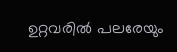ഉറ്റവരില്‍ പലരേയും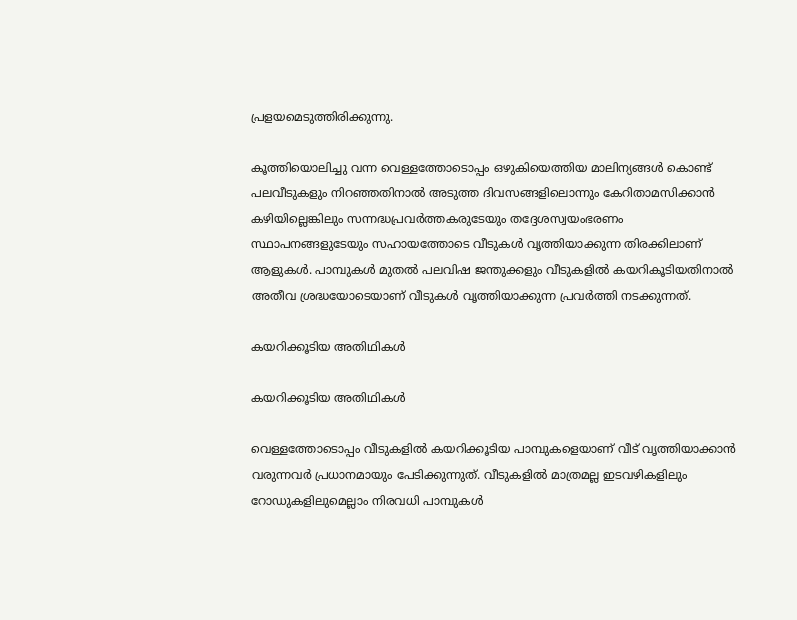പ്രളയമെടുത്തിരിക്കുന്നു.

കൂത്തിയൊലിച്ചു വന്ന വെള്ളത്തോടൊപ്പം ഒഴുകിയെത്തിയ മാലിന്യങ്ങള്‍ കൊണ്ട് പലവീടുകളും നിറഞ്ഞതിനാല്‍ അടുത്ത ദിവസങ്ങളിലൊന്നും കേറിതാമസിക്കാന്‍ കഴിയില്ലെങ്കിലും സന്നദ്ധപ്രവര്‍ത്തകരുടേയും തദ്ദേശസ്വയംഭരണം സ്ഥാപനങ്ങളുടേയും സഹായത്തോടെ വീടുകള്‍ വൃത്തിയാക്കുന്ന തിരക്കിലാണ് ആളുകള്‍. പാമ്പുകള്‍ മുതല്‍ പലവിഷ ജന്തുക്കളും വീടുകളില്‍ കയറികൂടിയതിനാല്‍ അതീവ ശ്രദ്ധയോടെയാണ് വീടുകള്‍ വൃത്തിയാക്കുന്ന പ്രവര്‍ത്തി നടക്കുന്നത്.

കയറിക്കൂടിയ അതിഥികള്‍

കയറിക്കൂടിയ അതിഥികള്‍

വെള്ളത്തോടൊപ്പം വീടുകളില്‍ കയറിക്കൂടിയ പാമ്പുകളെയാണ് വീട് വൃത്തിയാക്കാന്‍ വരുന്നവര്‍ പ്രധാനമായും പേടിക്കുന്നുത്. വീടുകളില്‍ മാത്രമല്ല ഇടവഴികളിലും റോഡുകളിലുമെല്ലാം നിരവധി പാമ്പുകള്‍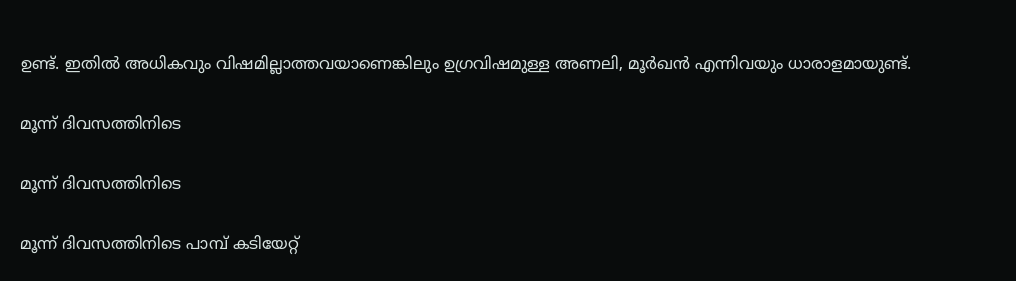ഉണ്ട്. ഇതില്‍ അധികവും വിഷമില്ലാത്തവയാണെങ്കിലും ഉഗ്രവിഷമുള്ള അണലി, മൂര്‍ഖന്‍ എന്നിവയും ധാരാളമായുണ്ട്.

മൂന്ന് ദിവസത്തിനിടെ

മൂന്ന് ദിവസത്തിനിടെ

മൂന്ന് ദിവസത്തിനിടെ പാമ്പ് കടിയേറ്റ്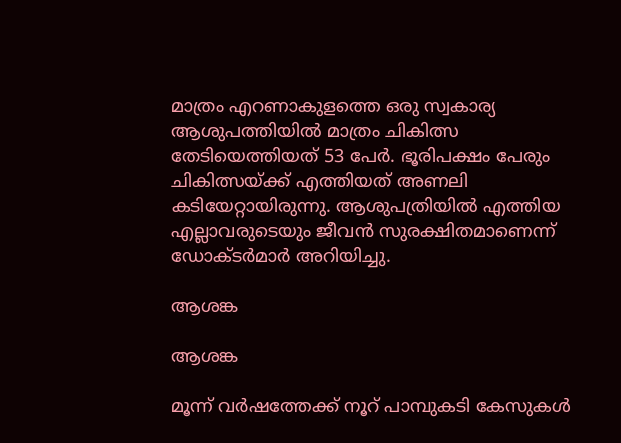മാത്രം എറണാകുളത്തെ ഒരു സ്വകാര്യ ആശുപത്തിയില്‍ മാത്രം ചികിത്സ തേടിയെത്തിയത് 53 പേര്‍. ഭൂരിപക്ഷം പേരും ചികിത്സയ്ക്ക് എത്തിയത് അണലി കടിയേറ്റായിരുന്നു. ആശുപത്രിയില്‍ എത്തിയ എല്ലാവരുടെയും ജീവന്‍ സുരക്ഷിതമാണെന്ന് ഡോക്ടര്‍മാര്‍ അറിയിച്ചു.

ആശങ്ക

ആശങ്ക

മൂന്ന് വര്‍ഷത്തേക്ക് നൂറ് പാമ്പുകടി കേസുകള്‍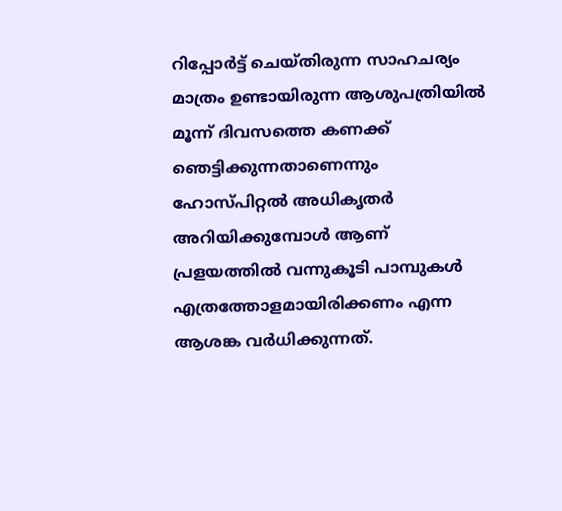റിപ്പോര്‍ട്ട് ചെയ്തിരുന്ന സാഹചര്യം മാത്രം ഉണ്ടായിരുന്ന ആശുപത്രിയില്‍ മൂന്ന് ദിവസത്തെ കണക്ക് ഞെട്ടിക്കുന്നതാണെന്നും ഹോസ്പിറ്റല്‍ അധികൃതര്‍ അറിയിക്കുമ്പോള്‍ ആണ് പ്രളയത്തില്‍ വന്നുകൂടി പാമ്പുകള്‍ എത്രത്തോളമായിരിക്കണം എന്ന ആശങ്ക വര്‍ധിക്കുന്നത്.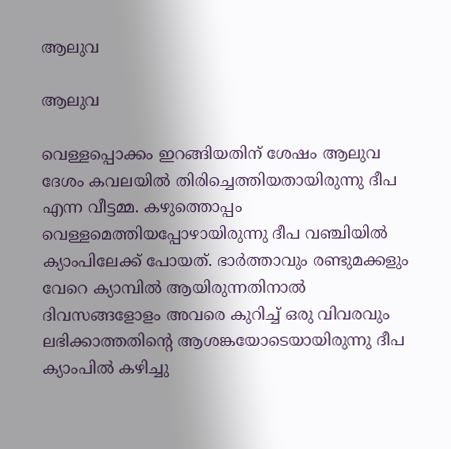ആലുവ

ആലുവ

വെള്ളപ്പൊക്കം ഇറങ്ങിയതിന് ശേഷം ആലുവ ദേശം കവലയില്‍ തിരിച്ചെത്തിയതായിരുന്നു ദീപ എന്ന വീട്ടമ്മ. കഴുത്തൊപ്പം വെള്ളമെത്തിയപ്പോഴായിരുന്നു ദീപ വഞ്ചിയില്‍ ക്യാംപിലേക്ക് പോയത്. ഭാര്‍ത്താവും രണ്ടുമക്കളും വേറെ ക്യാമ്പില്‍ ആയിരുന്നതിനാല്‍ ദിവസങ്ങളോളം അവരെ കുറിച്ച് ഒരു വിവരവും ലഭിക്കാത്തതിന്റെ ആശങ്കയോടെയായിരുന്നു ദീപ ക്യാംപില്‍ കഴിച്ചു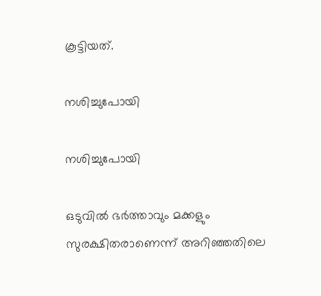കൂട്ടിയത്.

നശിച്ചുപോയി

നശിച്ചുപോയി

ഒടുവില്‍ ഭര്‍ത്താവും മക്കളും സുരക്ഷിതരാണെന്ന് അറിഞ്ഞതിലെ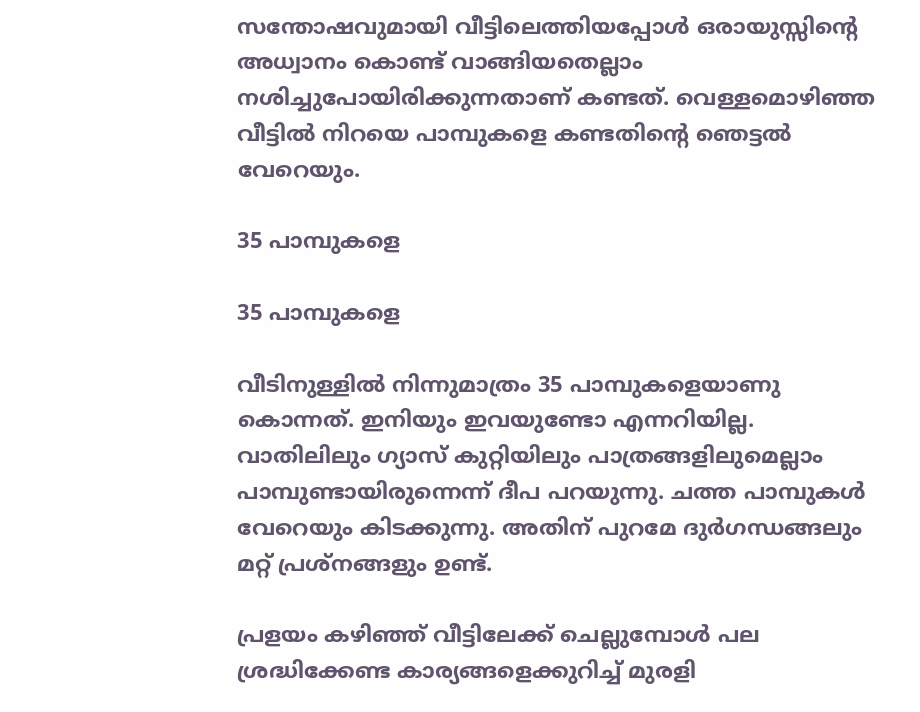സന്തോഷവുമായി വീട്ടിലെത്തിയപ്പോള്‍ ഒരായുസ്സിന്റെ അധ്വാനം കൊണ്ട് വാങ്ങിയതെല്ലാം നശിച്ചുപോയിരിക്കുന്നതാണ് കണ്ടത്. വെള്ളമൊഴിഞ്ഞ വീട്ടില്‍ നിറയെ പാമ്പുകളെ കണ്ടതിന്റെ ഞെട്ടല്‍ വേറെയും.

35 പാമ്പുകളെ

35 പാമ്പുകളെ

വീടിനുള്ളില്‍ നിന്നുമാത്രം 35 പാമ്പുകളെയാണു കൊന്നത്. ഇനിയും ഇവയുണ്ടോ എന്നറിയില്ല. വാതിലിലും ഗ്യാസ് കുറ്റിയിലും പാത്രങ്ങളിലുമെല്ലാം പാമ്പുണ്ടായിരുന്നെന്ന് ദീപ പറയുന്നു. ചത്ത പാമ്പുകള്‍ വേറെയും കിടക്കുന്നു. അതിന് പുറമേ ദുര്‍ഗന്ധങ്ങലും മറ്റ് പ്രശ്‌നങ്ങളും ഉണ്ട്.

പ്രളയം കഴിഞ്ഞ് വീട്ടിലേക്ക് ചെല്ലുമ്പോള്‍ പല ശ്രദ്ധിക്കേണ്ട കാര്യങ്ങളെക്കുറിച്ച് മുരളി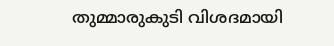തുമ്മാരുകുടി വിശദമായി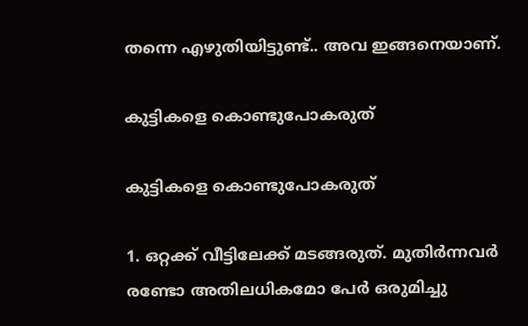തന്നെ എഴുതിയിട്ടുണ്ട്.. അവ ഇങ്ങനെയാണ്.

കുട്ടികളെ കൊണ്ടുപോകരുത്

കുട്ടികളെ കൊണ്ടുപോകരുത്

1. ഒറ്റക്ക് വീട്ടിലേക്ക് മടങ്ങരുത്. മുതിർന്നവർ രണ്ടോ അതിലധികമോ പേർ ഒരുമിച്ചു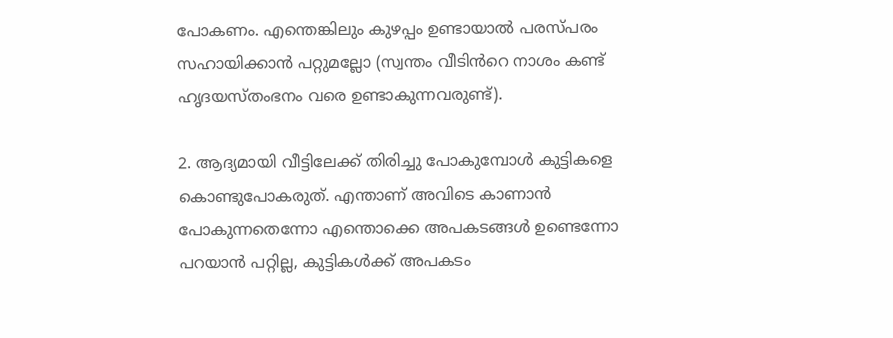പോകണം. എന്തെങ്കിലും കുഴപ്പം ഉണ്ടായാൽ പരസ്പരം സഹായിക്കാൻ പറ്റുമല്ലോ (സ്വന്തം വീടിൻറെ നാശം കണ്ട് ഹൃദയസ്തംഭനം വരെ ഉണ്ടാകുന്നവരുണ്ട്).

2. ആദ്യമായി വീട്ടിലേക്ക് തിരിച്ചു പോകുമ്പോൾ കുട്ടികളെ കൊണ്ടുപോകരുത്. എന്താണ് അവിടെ കാണാൻ പോകുന്നതെന്നോ എന്തൊക്കെ അപകടങ്ങൾ ഉണ്ടെന്നോ പറയാൻ പറ്റില്ല, കുട്ടികൾക്ക് അപകടം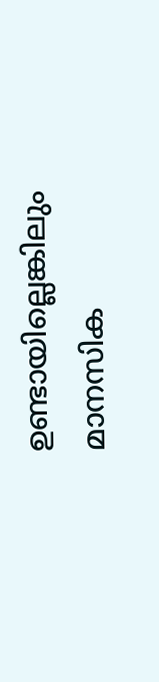ഉണ്ടായില്ലെങ്കിലും മാനസിക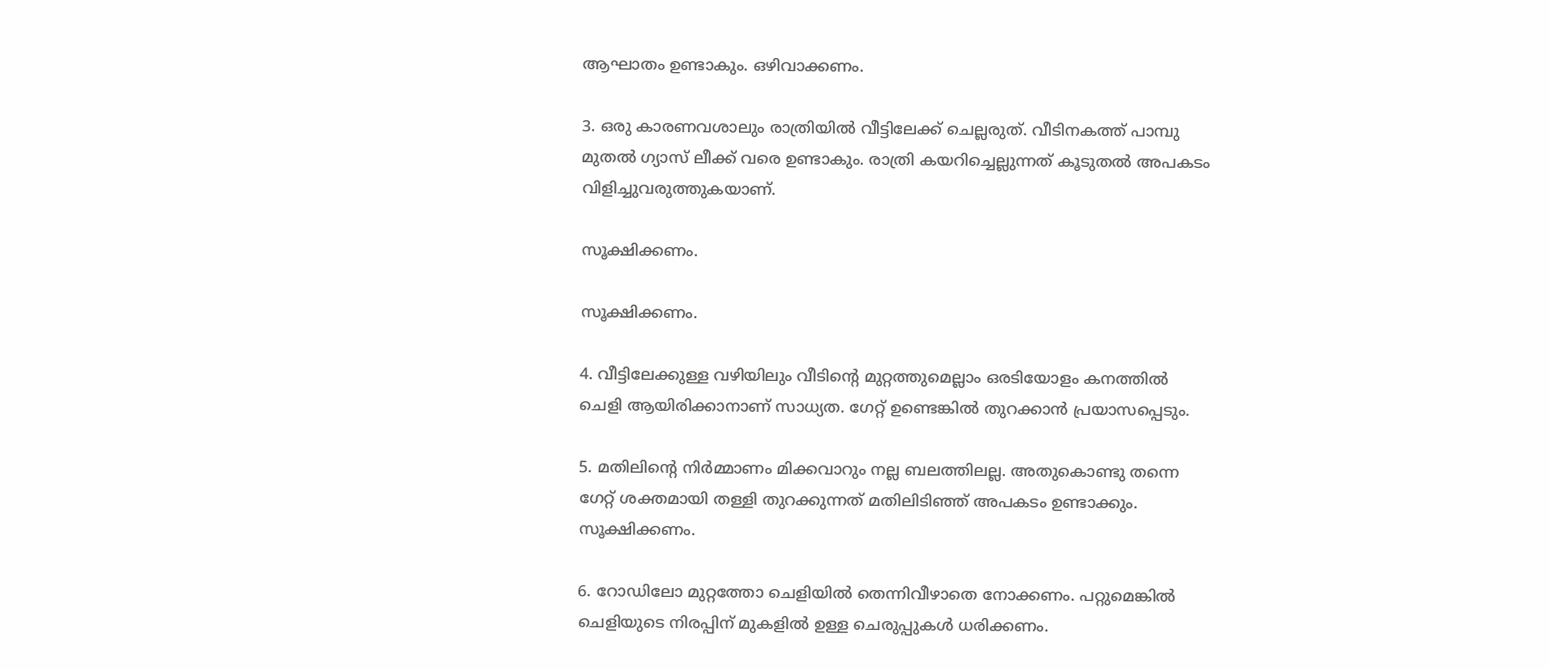ആഘാതം ഉണ്ടാകും. ഒഴിവാക്കണം.

3. ഒരു കാരണവശാലും രാത്രിയിൽ വീട്ടിലേക്ക് ചെല്ലരുത്. വീടിനകത്ത് പാമ്പു മുതൽ ഗ്യാസ് ലീക്ക് വരെ ഉണ്ടാകും. രാത്രി കയറിച്ചെല്ലുന്നത് കൂടുതൽ അപകടം വിളിച്ചുവരുത്തുകയാണ്.

സൂക്ഷിക്കണം.

സൂക്ഷിക്കണം.

4. വീട്ടിലേക്കുള്ള വഴിയിലും വീടിന്റെ മുറ്റത്തുമെല്ലാം ഒരടിയോളം കനത്തിൽ ചെളി ആയിരിക്കാനാണ് സാധ്യത. ഗേറ്റ് ഉണ്ടെങ്കിൽ തുറക്കാൻ പ്രയാസപ്പെടും.

5. മതിലിന്റെ നിർമ്മാണം മിക്കവാറും നല്ല ബലത്തിലല്ല. അതുകൊണ്ടു തന്നെ ഗേറ്റ് ശക്തമായി തള്ളി തുറക്കുന്നത് മതിലിടിഞ്ഞ് അപകടം ഉണ്ടാക്കും. സൂക്ഷിക്കണം.

6. റോഡിലോ മുറ്റത്തോ ചെളിയിൽ തെന്നിവീഴാതെ നോക്കണം. പറ്റുമെങ്കിൽ ചെളിയുടെ നിരപ്പിന് മുകളിൽ ഉള്ള ചെരുപ്പുകൾ ധരിക്കണം.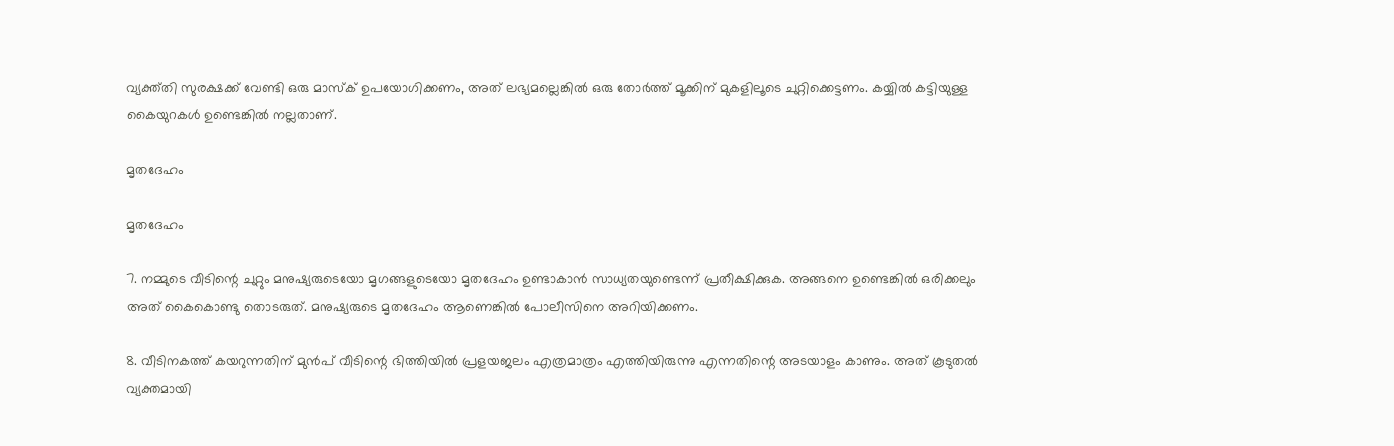വ്യക്ത്തി സുരക്ഷക്ക് വേണ്ടി ഒരു മാസ്ക് ഉപയോഗിക്കണം, അത് ലഭ്യമല്ലെങ്കിൽ ഒരു തോർത്ത് മൂക്കിന് മുകളിലൂടെ ചുറ്റിക്കെട്ടണം. കയ്യിൽ കട്ടിയുള്ള കൈയുറകൾ ഉണ്ടെങ്കിൽ നല്ലതാണ്.

മൃതദേഹം

മൃതദേഹം

7. നമ്മുടെ വീടിന്റെ ചുറ്റും മനുഷ്യരുടെയോ മൃഗങ്ങളുടെയോ മൃതദേഹം ഉണ്ടാകാൻ സാധ്യതയുണ്ടെന്ന് പ്രതീക്ഷിക്കുക. അങ്ങനെ ഉണ്ടെങ്കിൽ ഒരിക്കലും അത് കൈകൊണ്ടു തൊടരുത്. മനുഷ്യരുടെ മൃതദേഹം ആണെങ്കിൽ പോലീസിനെ അറിയിക്കണം.

8. വീടിനകത്ത് കയറുന്നതിന് മുൻപ് വീടിന്റെ ഭിത്തിയിൽ പ്രളയജലം എത്രമാത്രം എത്തിയിരുന്നു എന്നതിന്റെ അടയാളം കാണും. അത് കൂടുതൽ വ്യക്തമായി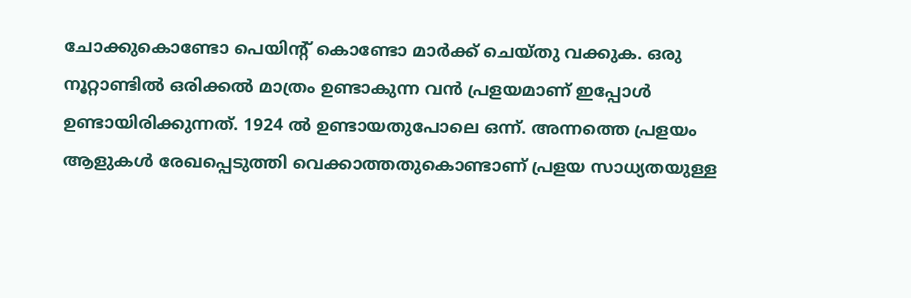ചോക്കുകൊണ്ടോ പെയിന്റ് കൊണ്ടോ മാർക്ക് ചെയ്തു വക്കുക. ഒരു നൂറ്റാണ്ടിൽ ഒരിക്കൽ മാത്രം ഉണ്ടാകുന്ന വൻ പ്രളയമാണ് ഇപ്പോൾ ഉണ്ടായിരിക്കുന്നത്. 1924 ൽ ഉണ്ടായതുപോലെ ഒന്ന്. അന്നത്തെ പ്രളയം ആളുകൾ രേഖപ്പെടുത്തി വെക്കാത്തതുകൊണ്ടാണ് പ്രളയ സാധ്യതയുള്ള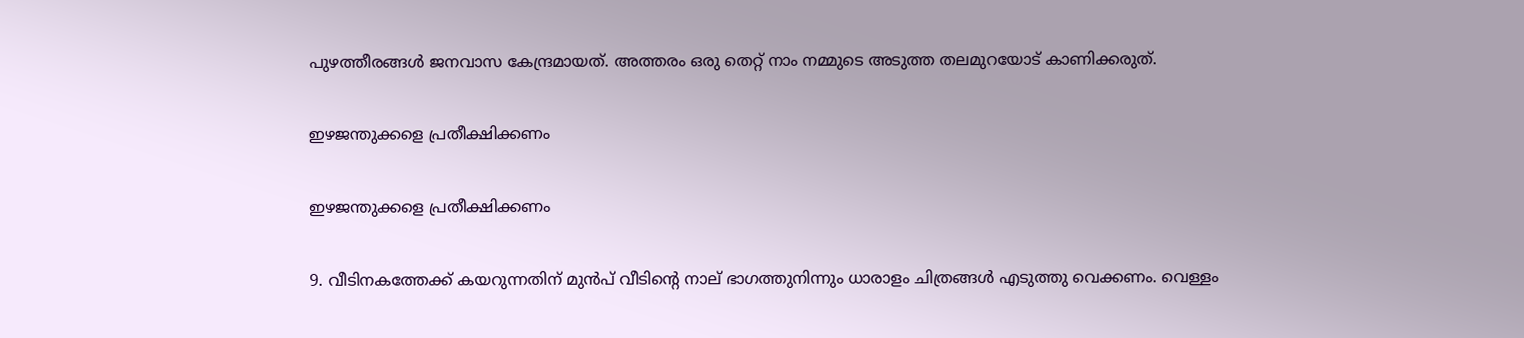പുഴത്തീരങ്ങൾ ജനവാസ കേന്ദ്രമായത്. അത്തരം ഒരു തെറ്റ് നാം നമ്മുടെ അടുത്ത തലമുറയോട് കാണിക്കരുത്.

ഇഴജന്തുക്കളെ പ്രതീക്ഷിക്കണം

ഇഴജന്തുക്കളെ പ്രതീക്ഷിക്കണം

9. വീടിനകത്തേക്ക് കയറുന്നതിന് മുൻപ് വീടിന്റെ നാല് ഭാഗത്തുനിന്നും ധാരാളം ചിത്രങ്ങൾ എടുത്തു വെക്കണം. വെള്ളം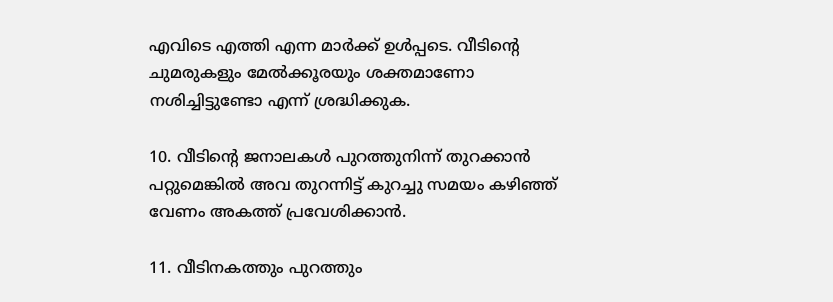എവിടെ എത്തി എന്ന മാർക്ക് ഉൾപ്പടെ. വീടിന്റെ ചുമരുകളും മേൽക്കൂരയും ശക്തമാണോ നശിച്ചിട്ടുണ്ടോ എന്ന് ശ്രദ്ധിക്കുക.

10. വീടിന്റെ ജനാലകൾ പുറത്തുനിന്ന് തുറക്കാൻ പറ്റുമെങ്കിൽ അവ തുറന്നിട്ട് കുറച്ചു സമയം കഴിഞ്ഞ് വേണം അകത്ത് പ്രവേശിക്കാൻ.

11. വീടിനകത്തും പുറത്തും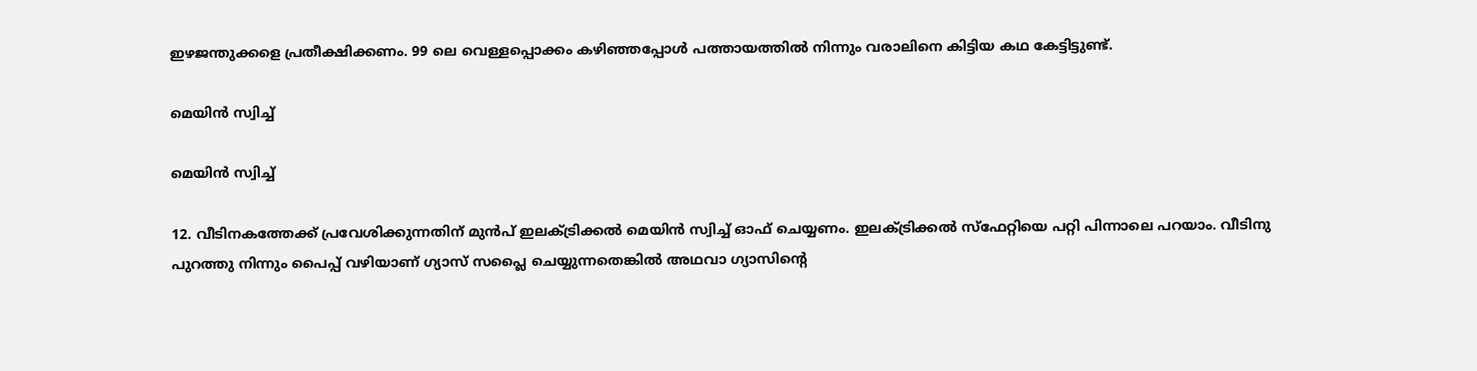ഇഴജന്തുക്കളെ പ്രതീക്ഷിക്കണം. 99 ലെ വെള്ളപ്പൊക്കം കഴിഞ്ഞപ്പോൾ പത്തായത്തിൽ നിന്നും വരാലിനെ കിട്ടിയ കഥ കേട്ടിട്ടുണ്ട്.

മെയിൻ സ്വിച്ച്

മെയിൻ സ്വിച്ച്

12. വീടിനകത്തേക്ക് പ്രവേശിക്കുന്നതിന് മുൻപ് ഇലക്ട്രിക്കൽ മെയിൻ സ്വിച്ച് ഓഫ് ചെയ്യണം. ഇലക്ട്രിക്കൽ സ്ഫേറ്റിയെ പറ്റി പിന്നാലെ പറയാം. വീടിനു പുറത്തു നിന്നും പൈപ്പ് വഴിയാണ് ഗ്യാസ് സപ്ലൈ ചെയ്യുന്നതെങ്കിൽ അഥവാ ഗ്യാസിന്റെ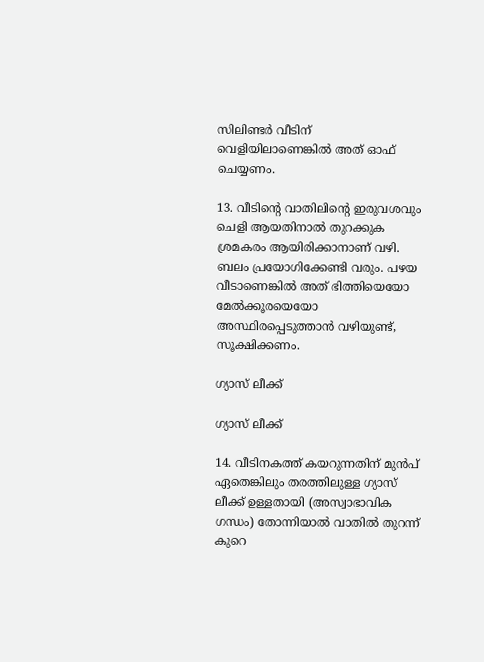സിലിണ്ടർ വീടിന് വെളിയിലാണെങ്കിൽ അത് ഓഫ് ചെയ്യണം.

13. വീടിന്റെ വാതിലിന്റെ ഇരുവശവും ചെളി ആയതിനാൽ തുറക്കുക ശ്രമകരം ആയിരിക്കാനാണ് വഴി. ബലം പ്രയോഗിക്കേണ്ടി വരും. പഴയ വീടാണെങ്കിൽ അത് ഭിത്തിയെയോ മേൽക്കൂരയെയോ അസ്ഥിരപ്പെടുത്താൻ വഴിയുണ്ട്, സൂക്ഷിക്കണം.

ഗ്യാസ് ലീക്ക്

ഗ്യാസ് ലീക്ക്

14. വീടിനകത്ത് കയറുന്നതിന് മുൻപ് ഏതെങ്കിലും തരത്തിലുള്ള ഗ്യാസ് ലീക്ക് ഉള്ളതായി (അസ്വാഭാവിക ഗന്ധം) തോന്നിയാൽ വാതിൽ തുറന്ന് കുറെ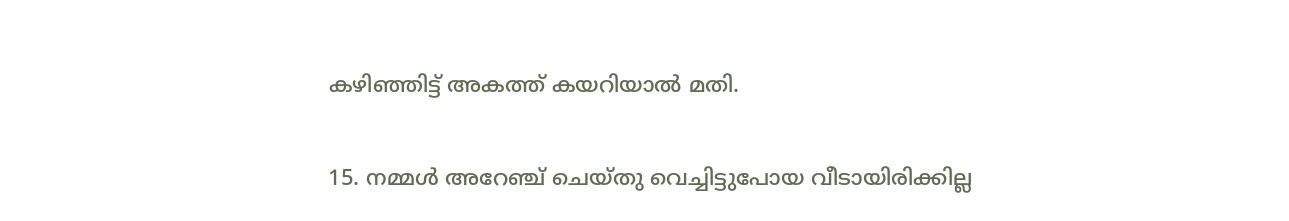കഴിഞ്ഞിട്ട് അകത്ത് കയറിയാൽ മതി.

15. നമ്മൾ അറേഞ്ച് ചെയ്തു വെച്ചിട്ടുപോയ വീടായിരിക്കില്ല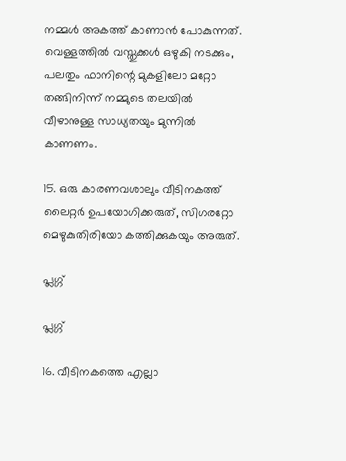നമ്മൾ അകത്ത് കാണാൻ പോകുന്നത്. വെള്ളത്തിൽ വസ്തുക്കൾ ഒഴുകി നടക്കും, പലതും ഫാനിന്റെ മുകളിലോ മറ്റോ തങ്ങിനിന്ന് നമ്മുടെ തലയിൽ വീഴാനുള്ള സാധ്യതയും മുന്നിൽ കാണണം.

15. ഒരു കാരണവശാലും വീടിനകത്ത് ലൈറ്റർ ഉപയോഗിക്കരുത്, സിഗരറ്റോ മെഴുകുതിരിയോ കത്തിക്കുകയും അരുത്.

പ്ലഗ്ഗ്

പ്ലഗ്ഗ്

16. വീടിനകത്തെ എല്ലാ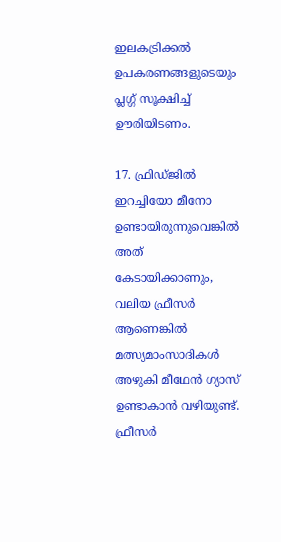ഇലകട്രിക്കൽ ഉപകരണങ്ങളുടെയും പ്ലഗ്ഗ് സൂക്ഷിച്ച് ഊരിയിടണം.

17. ഫ്രിഡ്ജിൽ ഇറച്ചിയോ മീനോ ഉണ്ടായിരുന്നുവെങ്കിൽ അത് കേടായിക്കാണും, വലിയ ഫ്രീസർ ആണെങ്കിൽ മത്സ്യമാംസാദികൾ അഴുകി മീഥേൻ ഗ്യാസ് ഉണ്ടാകാൻ വഴിയുണ്ട്. ഫ്രീസർ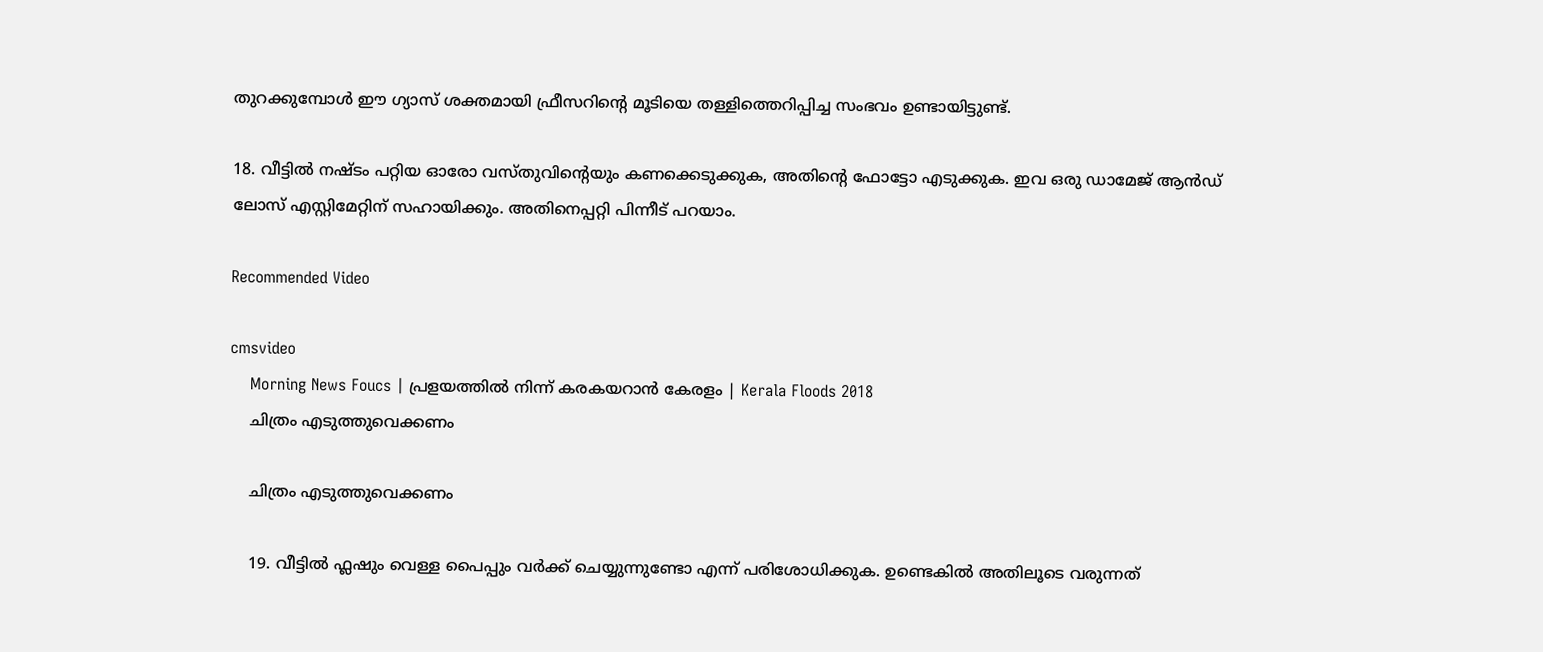തുറക്കുമ്പോൾ ഈ ഗ്യാസ് ശക്തമായി ഫ്രീസറിന്റെ മൂടിയെ തള്ളിത്തെറിപ്പിച്ച സംഭവം ഉണ്ടായിട്ടുണ്ട്.

18. വീട്ടിൽ നഷ്ടം പറ്റിയ ഓരോ വസ്തുവിന്റെയും കണക്കെടുക്കുക, അതിന്റെ ഫോട്ടോ എടുക്കുക. ഇവ ഒരു ഡാമേജ് ആൻഡ് ലോസ് എസ്റ്റിമേറ്റിന് സഹായിക്കും. അതിനെപ്പറ്റി പിന്നീട് പറയാം.

Recommended Video

cmsvideo
    Morning News Foucs | പ്രളയത്തിൽ നിന്ന് കരകയറാൻ കേരളം | Kerala Floods 2018
    ചിത്രം എടുത്തുവെക്കണം

    ചിത്രം എടുത്തുവെക്കണം

    19. വീട്ടിൽ ഫ്ലഷും വെള്ള പൈപ്പും വർക്ക് ചെയ്യുന്നുണ്ടോ എന്ന് പരിശോധിക്കുക. ഉണ്ടെകിൽ അതിലൂടെ വരുന്നത്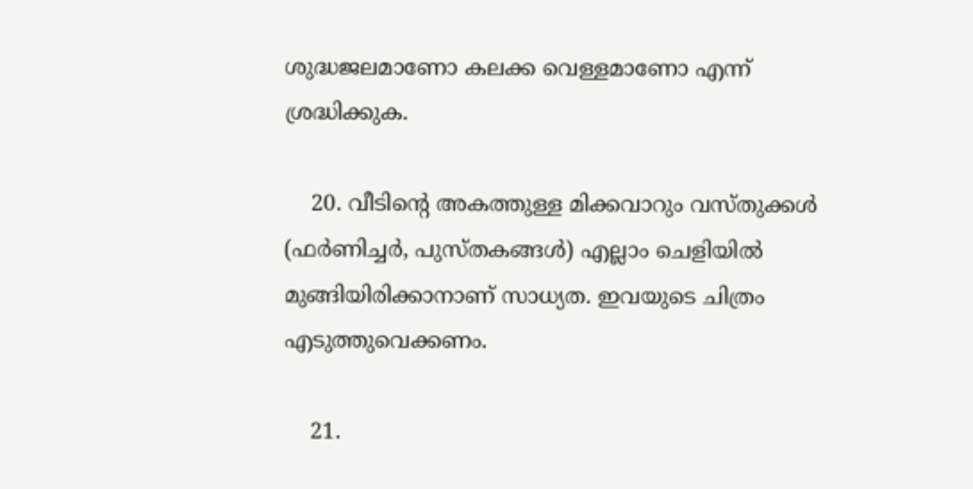ശുദ്ധജലമാണോ കലക്ക വെള്ളമാണോ എന്ന് ശ്രദ്ധിക്കുക.

    20. വീടിന്റെ അകത്തുള്ള മിക്കവാറും വസ്തുക്കൾ (ഫർണിച്ചർ, പുസ്തകങ്ങൾ) എല്ലാം ചെളിയിൽ മുങ്ങിയിരിക്കാനാണ് സാധ്യത. ഇവയുടെ ചിത്രം എടുത്തുവെക്കണം.

    21.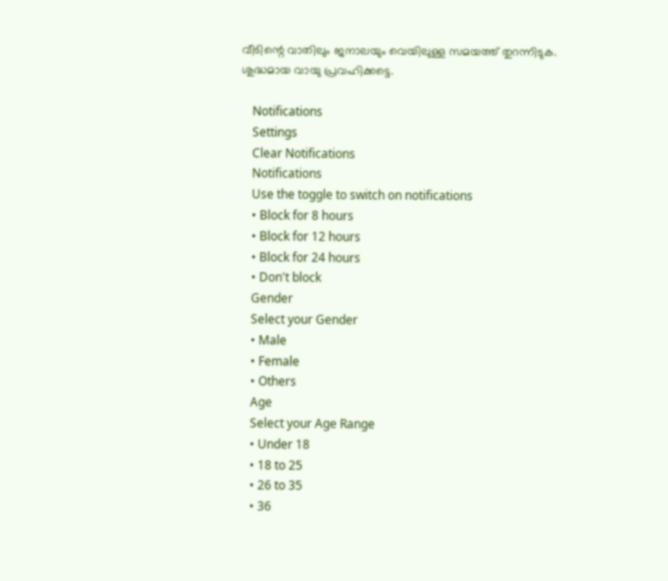വീടിന്റെ വാതിലും ജനാലയും വെയിലുള്ള സമയത്ത് തുറന്നിടുക. ശുദ്ധമായ വായു പ്രവഹിക്കട്ടെ.

    Notifications
    Settings
    Clear Notifications
    Notifications
    Use the toggle to switch on notifications
    • Block for 8 hours
    • Block for 12 hours
    • Block for 24 hours
    • Don't block
    Gender
    Select your Gender
    • Male
    • Female
    • Others
    Age
    Select your Age Range
    • Under 18
    • 18 to 25
    • 26 to 35
    • 36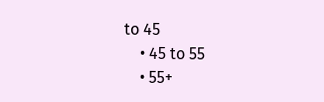to 45
    • 45 to 55
    • 55+